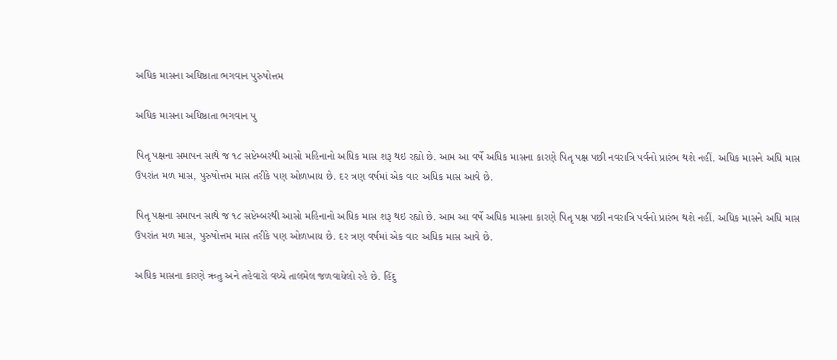અધિક માસના અધિષ્ઠાતા ભગવાન પુરુષોત્તમ

અધિક માસના અધિષ્ઠાતા ભગવાન પુ

પિતૃ પક્ષના સમાપન સાથે જ ૧૮ સપ્ટેમ્બરથી આસો મહિનાનો અધિક માસ શરૂ થઇ રહ્યો છે. આમ આ વર્ષે અધિક માસના કારણે પિતૃ પક્ષ પછી નવરાત્રિ પર્વનો પ્રારંભ થશે નહીં. અધિક માસને અધિ માસ ઉપરાંત મળ માસ, પુરુષોત્તમ માસ તરીકે પણ ઓળખાય છે. દર ત્રણ વર્ષમાં એક વાર અધિક માસ આવે છે.

પિતૃ પક્ષના સમાપન સાથે જ ૧૮ સપ્ટેમ્બરથી આસો મહિનાનો અધિક માસ શરૂ થઇ રહ્યો છે. આમ આ વર્ષે અધિક માસના કારણે પિતૃ પક્ષ પછી નવરાત્રિ પર્વનો પ્રારંભ થશે નહીં. અધિક માસને અધિ માસ ઉપરાંત મળ માસ, પુરુષોત્તમ માસ તરીકે પણ ઓળખાય છે. દર ત્રણ વર્ષમાં એક વાર અધિક માસ આવે છે.

અધિક માસના કારણે ઋતુ અને તહેવારો વચ્ચે તાલમેલ જળવાયેલો રહે છે. હિંદુ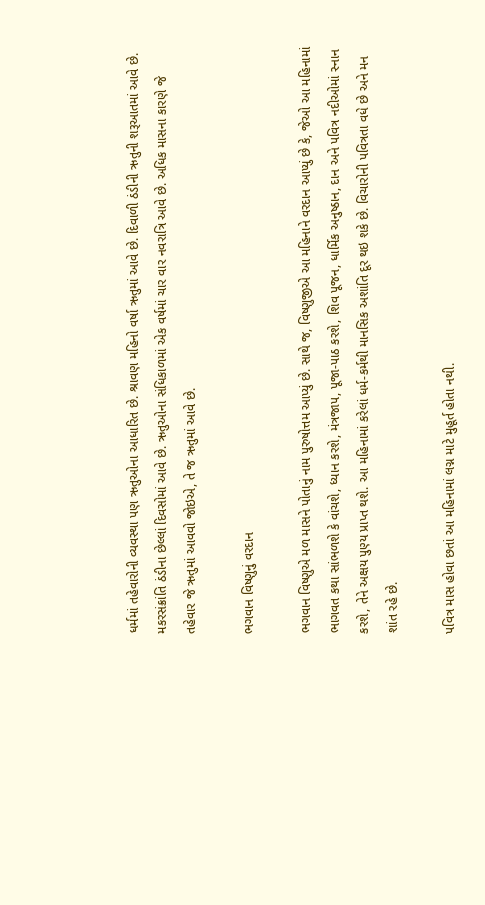ધર્મમાં તહેવારોની વ્યવસ્થા પણ ઋતુઓના આધારિત છે. શ્રાવણ મહિનો વર્ષા ઋતુમાં આવે છે. દિવાળી ઠંડીની ઋતુની શરૂઆતમાં આવે છે. મકરસંક્રાંતિ ઠંડીના છેલ્લાં દિવસોમાં આવે છે. ઋતુઓના સંધિકાળમાં એક વર્ષમાં ચાર વાર નવરાત્રિ આવે છે. અધિક માસના કારણે જે તહેવાર જે ઋતુમાં આવવો જોઇએ, તે જ ઋતુમાં આવે છે.

ભગવાન વિષ્ણુનું વરદાન

ભગવાન વિષ્ણુએ મળ માસને પોતાનું નામ પુરુષોત્તમ આપ્યું છે. સાથે જ, વિષ્ણુજીએ આ મહિનાને વરદાન આપ્યું છે કે, જેઓ આ મહિનામાં ભાગવત કથા સાંભળશે કે વાંચશે, ધ્યાન કરશે, મંત્રજાપ, પૂજા-પાઠ કરશે, શિવ પૂજન, ધાર્મિક અનુષ્ઠાન, દાન અને પવિત્ર નદીઓમાં સ્નાન કરશે, તેને અક્ષય પુણ્ય પ્રાપ્ત થશે. આ મહિનામાં કરેલાં ધર્મ-કર્મથી માનસિક અશાંતિ દૂર થઇ શકે છે. વિચારોની પવિત્રતા વધે છે અને મન શાંત રહે છે.

પવિત્ર માસ હોવા છતાં આ મહિનામાં લગ્ન માટે મુહૂર્ત હોતા નથી.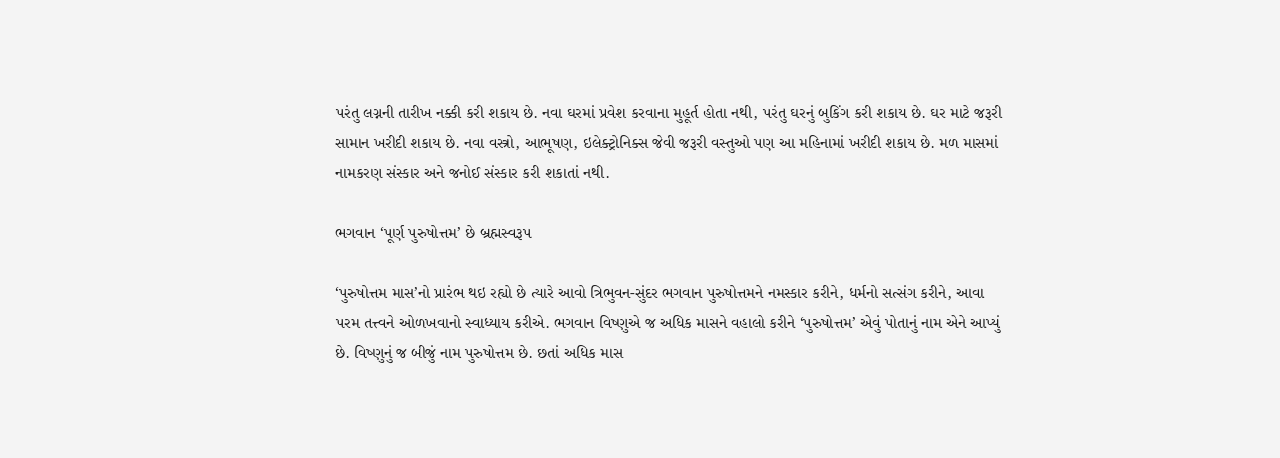પરંતુ લગ્નની તારીખ નક્કી કરી શકાય છે. નવા ઘરમાં પ્રવેશ કરવાના મુહૂર્ત હોતા નથી, પરંતુ ઘરનું બુકિંગ કરી શકાય છે. ઘર માટે જરૂરી સામાન ખરીદી શકાય છે. નવા વસ્ત્રો, આભૂષણ, ઇલેક્ટ્રોનિક્સ જેવી જરૂરી વસ્તુઓ પણ આ મહિનામાં ખરીદી શકાય છે. મળ માસમાં નામકરણ સંસ્કાર અને જનોઈ સંસ્કાર કરી શકાતાં નથી.

ભગવાન ‘પૂર્ણ પુરુષોત્તમ’ છે બ્રહ્મસ્વરૂપ

‘પુરુષોત્તમ માસ’નો પ્રારંભ થઇ રહ્યો છે ત્યારે આવો ત્રિભુવન-સુંદર ભગવાન પુરુષોત્તમને નમસ્કાર કરીને, ધર્મનો સત્સંગ કરીને, આવા પરમ તત્ત્વને ઓળખવાનો સ્વાધ્યાય કરીએ. ભગવાન વિષ્ણુએ જ અધિક માસને વહાલો કરીને ‘પુરુષોત્તમ’ એવું પોતાનું નામ એને આપ્યું છે. વિષ્ણુનું જ બીજું નામ પુરુષોત્તમ છે. છતાં અધિક માસ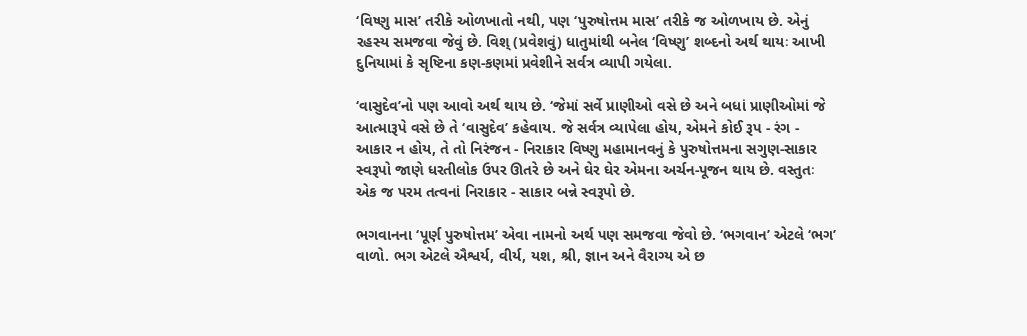‘વિષ્ણુ માસ’ તરીકે ઓળખાતો નથી, પણ ‘પુરુષોત્તમ માસ’ તરીકે જ ઓળખાય છે. એનું રહસ્ય સમજવા જેવું છે. વિશ્ (પ્રવેશવું) ધાતુમાંથી બનેલ ‘વિષ્ણુ’ શબ્દનો અર્થ થાયઃ આખી દુનિયામાં કે સૃષ્ટિના કણ-કણમાં પ્રવેશીને સર્વત્ર વ્યાપી ગયેલા.

‘વાસુદેવ’નો પણ આવો અર્થ થાય છે. ‘જેમાં સર્વે પ્રાણીઓ વસે છે અને બધાં પ્રાણીઓમાં જે આત્મારૂપે વસે છે તે ‘વાસુદેવ’ કહેવાય. જે સર્વત્ર વ્યાપેલા હોય, એમને કોઈ રૂપ - રંગ - આકાર ન હોય, તે તો નિરંજન - નિરાકાર વિષ્ણુ મહામાનવનું કે પુરુષોત્તમના સગુણ-સાકાર સ્વરૂપો જાણે ધરતીલોક ઉપર ઊતરે છે અને ઘેર ઘેર એમના અર્ચન-પૂજન થાય છે. વસ્તુતઃ એક જ પરમ તત્વનાં નિરાકાર - સાકાર બન્ને સ્વરૂપો છે.

ભગવાનના ‘પૂર્ણ પુરુષોત્તમ’ એવા નામનો અર્થ પણ સમજવા જેવો છે. ‘ભગવાન’ એટલે ‘ભગ’ વાળો. ભગ એટલે ઐશ્વર્ય, વીર્ય, યશ, શ્રી, જ્ઞાન અને વૈરાગ્ય એ છ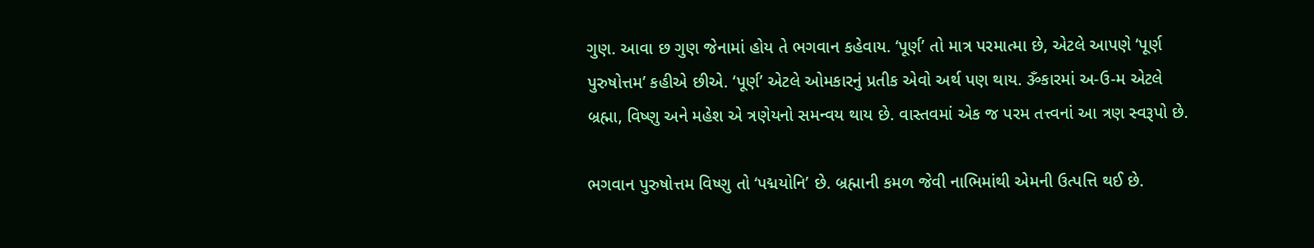ગુણ. આવા છ ગુણ જેનામાં હોય તે ભગવાન કહેવાય. ‘પૂર્ણ’ તો માત્ર પરમાત્મા છે, એટલે આપણે ‘પૂર્ણ પુરુષોત્તમ’ કહીએ છીએ. ‘પૂર્ણ’ એટલે ઓમકારનું પ્રતીક એવો અર્થ પણ થાય. ૐકારમાં અ-ઉ-મ એટલે બ્રહ્મા, વિષ્ણુ અને મહેશ એ ત્રણેયનો સમન્વય થાય છે. વાસ્તવમાં એક જ પરમ તત્ત્વનાં આ ત્રણ સ્વરૂપો છે.

ભગવાન પુરુષોત્તમ વિષ્ણુ તો ‘પદ્મયોનિ’ છે. બ્રહ્માની કમળ જેવી નાભિમાંથી એમની ઉત્પત્તિ થઈ છે.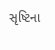સૃષ્ટિના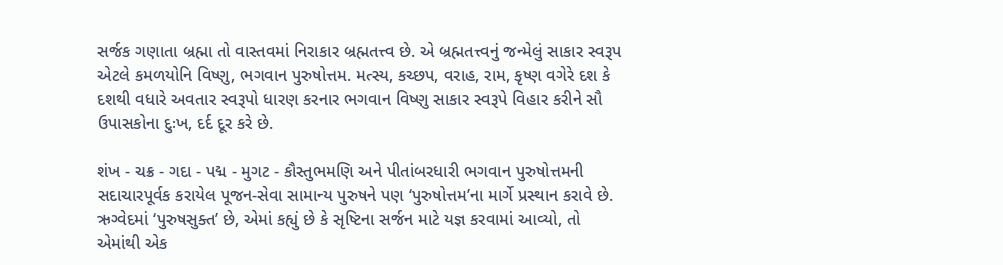સર્જક ગણાતા બ્રહ્મા તો વાસ્તવમાં નિરાકાર બ્રહ્મતત્ત્વ છે. એ બ્રહ્મતત્ત્વનું જન્મેલું સાકાર સ્વરૂપ એટલે કમળયોનિ વિષ્ણુ, ભગવાન પુરુષોત્તમ. મત્સ્ય, કચ્છપ, વરાહ, રામ, કૃષ્ણ વગેરે દશ કે દશથી વધારે અવતાર સ્વરૂપો ધારણ કરનાર ભગવાન વિષ્ણુ સાકાર સ્વરૂપે વિહાર કરીને સૌ ઉપાસકોના દુઃખ, દર્દ દૂર કરે છે.

શંખ - ચક્ર - ગદા - પદ્મ - મુગટ - કૌસ્તુભમણિ અને પીતાંબરધારી ભગવાન પુરુષોત્તમની સદાચારપૂર્વક કરાયેલ પૂજન-સેવા સામાન્ય પુરુષને પણ ‘પુરુષોત્તમ’ના માર્ગે પ્રસ્થાન કરાવે છે. ઋગ્વેદમાં ‘પુરુષસુક્ત’ છે, એમાં કહ્યું છે કે સૃષ્ટિના સર્જન માટે યજ્ઞ કરવામાં આવ્યો, તો એમાંથી એક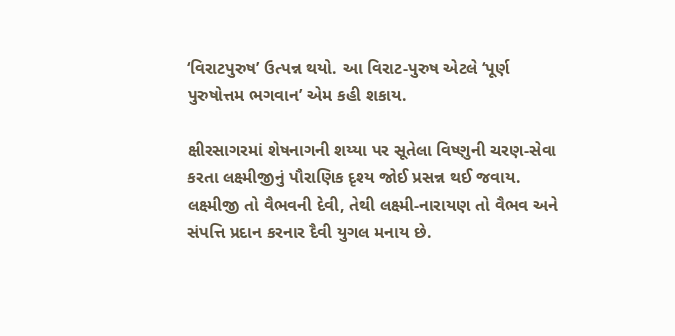‘વિરાટપુરુષ’ ઉત્પન્ન થયો. આ વિરાટ-પુરુષ એટલે ‘પૂર્ણ પુરુષોત્તમ ભગવાન’ એમ કહી શકાય.

ક્ષીરસાગરમાં શેષનાગની શય્યા પર સૂતેલા વિષ્ણુની ચરણ-સેવા કરતા લક્ષ્મીજીનું પૌરાણિક દૃશ્ય જોઈ પ્રસન્ન થઈ જવાય. લક્ષ્મીજી તો વૈભવની દેવી, તેથી લક્ષ્મી-નારાયણ તો વૈભવ અને સંપત્તિ પ્રદાન કરનાર દૈવી યુગલ મનાય છે.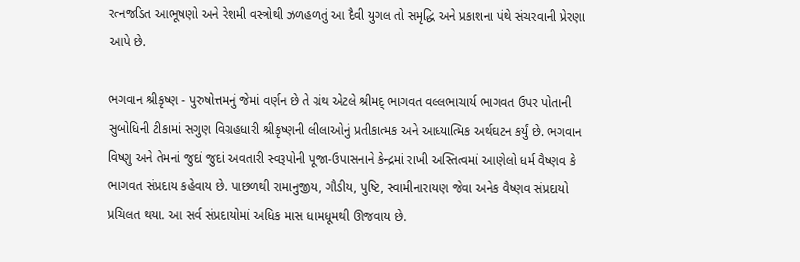રત્નજડિત આભૂષણો અને રેશમી વસ્ત્રોથી ઝળહળતું આ દૈવી યુગલ તો સમૃદ્ધિ અને પ્રકાશના પંથે સંચરવાની પ્રેરણા આપે છે.

ભગવાન શ્રીકૃષ્ણ - પુરુષોત્તમનું જેમાં વર્ણન છે તે ગ્રંથ એટલે શ્રીમદ્ ભાગવત વલ્લભાચાર્ય ભાગવત ઉપર પોતાની સુબોધિની ટીકામાં સગુણ વિગ્રહધારી શ્રીકૃષ્ણની લીલાઓનું પ્રતીકાત્મક અને આધ્યાત્મિક અર્થઘટન કર્યું છે. ભગવાન વિષ્ણુ અને તેમનાં જુદાં જુદાં અવતારી સ્વરૂપોની પૂજા-ઉપાસનાને કેન્દ્રમાં રાખી અસ્તિત્વમાં આણેલો ધર્મ વૈષ્ણવ કે ભાગવત સંપ્રદાય કહેવાય છે. પાછળથી રામાનુજીય, ગૌડીય, પુષ્ટિ, સ્વામીનારાયણ જેવા અનેક વૈષ્ણવ સંપ્રદાયો પ્રચિલત થયા. આ સર્વ સંપ્રદાયોમાં અધિક માસ ધામધૂમથી ઊજવાય છે.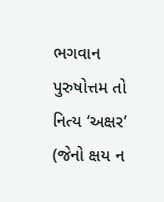ભગવાન પુરુષોત્તમ તો નિત્ય ‘અક્ષર’ (જેનો ક્ષય ન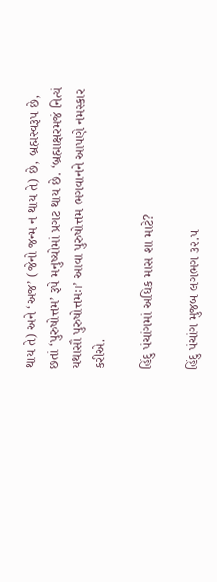થાય તે) અને ‘અજ’ (જેનો જન્મ ન થાય તે) છે, બ્રહ્મસ્વરૂપ છે, છતાં ‘પુરુષોત્તમ’ રૂપે મનુષ્યોમાં પ્રગટ થાય છે. ‘બ્રહ્માક્ષરમજં નિત્યં યથાસૌ પુરુષોત્તમઃ।’ આવા પુરુષોત્તમ ભગવાનને આપણે નમસ્કાર કરીએ.

હિંદુ પંચાંગમાં અધિક માસ શા માટે?

હિંદુ પંચાંગ મુજબ લગભગ ૩૨.૫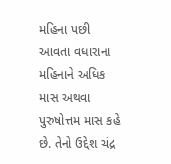મહિના પછી આવતા વધારાના મહિનાને અધિક માસ અથવા પુરુષોત્તમ માસ કહે છે. તેનો ઉદ્દેશ ચંદ્ર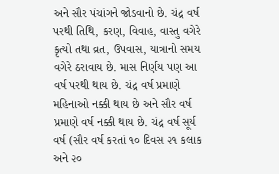અને સૌર પંચાંગને જોડવાનો છે. ચંદ્ર વર્ષ પરથી તિથિ, કરણ, વિવાહ, વાસ્તુ વગેરે કૃત્યો તથા વ્રત, ઉપવાસ, યાત્રાનો સમય વગેરે ઠરાવાય છે. માસ નિર્ણય પણ આ વર્ષ પરથી થાય છે. ચંદ્ર વર્ષ પ્રમાણે મહિનાઓ નક્કી થાય છે અને સૌર વર્ષ પ્રમાણે વર્ષ નક્કી થાય છે. ચંદ્ર વર્ષ સૂર્ય વર્ષ (સૌર વર્ષ કરતાં ૧૦ દિવસ ૨૧ કલાક અને ૨૦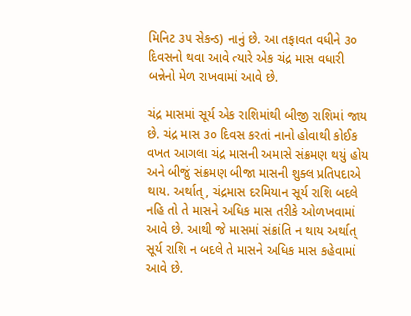મિનિટ ૩૫ સેકન્ડ) નાનું છે. આ તફાવત વધીને ૩૦ દિવસનો થવા આવે ત્યારે એક ચંદ્ર માસ વધારી બન્નેનો મેળ રાખવામાં આવે છે.

ચંદ્ર માસમાં સૂર્ય એક રાશિમાંથી બીજી રાશિમાં જાય છે. ચંદ્ર માસ ૩૦ દિવસ કરતાં નાનો હોવાથી કોઈક વખત આગલા ચંદ્ર માસની અમાસે સંક્રમણ થયું હોય અને બીજું સંક્રમણ બીજા માસની શુક્લ પ્રતિપદાએ થાય. અર્થાત્, ચંદ્રમાસ દરમિયાન સૂર્ય રાશિ બદલે નહિ તો તે માસને અધિક માસ તરીકે ઓળખવામાં આવે છે. આથી જે માસમાં સંક્રાંતિ ન થાય અર્થાત્ સૂર્ય રાશિ ન બદલે તે માસને અધિક માસ કહેવામાં આવે છે.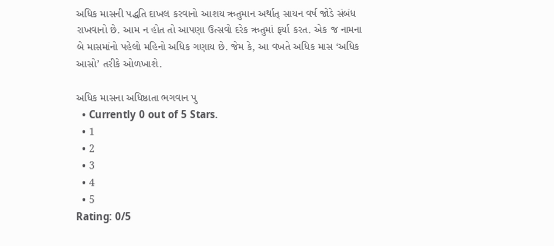અધિક માસની પદ્ધતિ દાખલ કરવાનો આશય ઋતુમાન અર્થાત્ સાયન વર્ષ જોડે સંબંધ રાખવાનો છે. આમ ન હોત તો આપણા ઉત્સવો દરેક ઋતુમાં ફર્યા કરત. એક જ નામના બે માસમાંનો પહેલો મહિનો અધિક ગણાય છે. જેમ કે, આ વખતે અધિક માસ ‘અધિક આસો’ તરીકે ઓળખાશે.

અધિક માસના અધિષ્ઠાતા ભગવાન પુ
  • Currently 0 out of 5 Stars.
  • 1
  • 2
  • 3
  • 4
  • 5
Rating: 0/5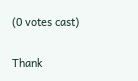(0 votes cast)

Thank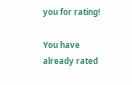you for rating!

You have already rated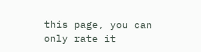this page, you can only rate it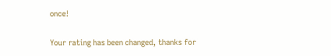once!

Your rating has been changed, thanks for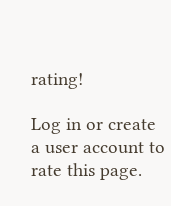rating!

Log in or create a user account to rate this page.